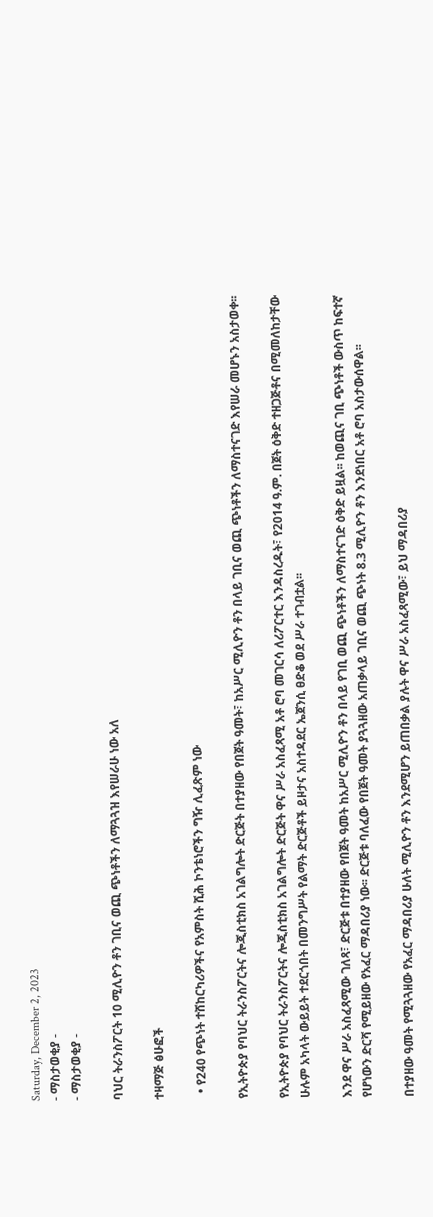Saturday, December 2, 2023
- ማስታወቂያ -
- ማስታወቂያ -

ባህር ትራንስፖርት 10 ሚሊዮን ቶን ገቢና ወጪ ጭነቶችን ለማጓጓዝ እየሠራሁ ነው አለ

ተዛማጅ ፅሁፎች

  • የ240 የጭነት ተሸከርካሪዎችና የአምስት ሺሕ ኮንቴነሮችን ግዥ ሊፈጽም ነው

የኢትዮጵያ የባህር ትራንስፖርትና ሎጂስቲክስ አገልግሎት ድርጅት በተያዘው የበጀት ዓመት፣ ከአሥር ሚሊዮን ቶን በላይ ገቢና ወጪ ጭነቶችን ለማስተናገድ እየሠራ መሆኑን አስታወቀ፡፡

የኢትዮጵያ የባህር ትራንስፖርትና ሎጂስቲክስ አገልግሎት ድርጅት ዋና ሥራ አስፈጻሚ አቶ ሮባ መገርሳ ለሪፖርተር እንዳስረዱት፣ የ2014 ዓ.ም. በጀት ዕቅድ ተዘጋጅቶና በሚመለከታቸው ሁሉም አካላት ውይይት ተደርጎበት በመንግሥት የልማት ድርጅቶች ይዞታና አስተዳደር ኤጀንሲ ፀድቆ ወደ ሥራ ተገብቷል፡፡

እንደ ዋና ሥራ አስፈጻሚው ገለጻ፣ ድርጅቱ በተያዘው የበጀት ዓመት ከአሥር ሚሊዮን ቶን በላይ የገቢ ወጪ ጭነቶችን ለማስተናገድ ዕቅድ ይዟል፡፡ ከወጪና ገቢ ጭነቶች ውስጥ ከፍተኛ የሆነውን ድርሻ የሚይዘው የአፈር ማዳበሪያ ነው፡፡ ድርጅቱ ባለፈው የበጀት ዓመት ያጓጓዘው አጠቃላይ ገቢና ወጪ ጭነት 8.3 ሚሊዮን ቶን እንደነበር አቶ ሮባ አስታውሰዋል፡፡

በተያዘው ዓመት የሚጓጓዘው የአፈር ማዳበሪያ ሁለት ሚሊዮን ቶን እንደሚሆን ይጠበቃል ያሉት ዋና ሥራ አስፈጻሚው፣ ይህ ማዳበሪያ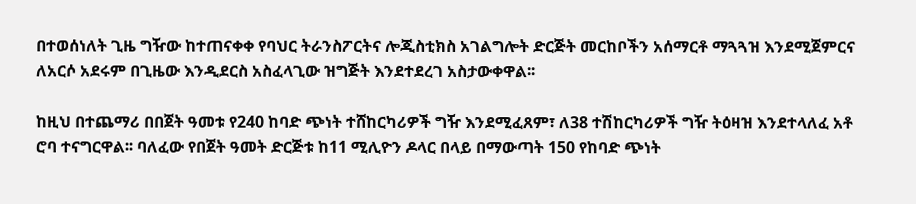በተወሰነለት ጊዜ ግዥው ከተጠናቀቀ የባህር ትራንስፖርትና ሎጂስቲክስ አገልግሎት ድርጅት መርከቦችን አሰማርቶ ማጓጓዝ እንደሚጀምርና ለአርሶ አደሩም በጊዜው እንዲደርስ አስፈላጊው ዝግጅት እንደተደረገ አስታውቀዋል፡፡

ከዚህ በተጨማሪ በበጀት ዓመቱ የ240 ከባድ ጭነት ተሸከርካሪዎች ግዥ እንደሚፈጸም፣ ለ38 ተሽከርካሪዎች ግዥ ትዕዛዝ እንደተላለፈ አቶ ሮባ ተናግርዋል፡፡ ባለፈው የበጀት ዓመት ድርጅቱ ከ11 ሚሊዮን ዶላር በላይ በማውጣት 150 የከባድ ጭነት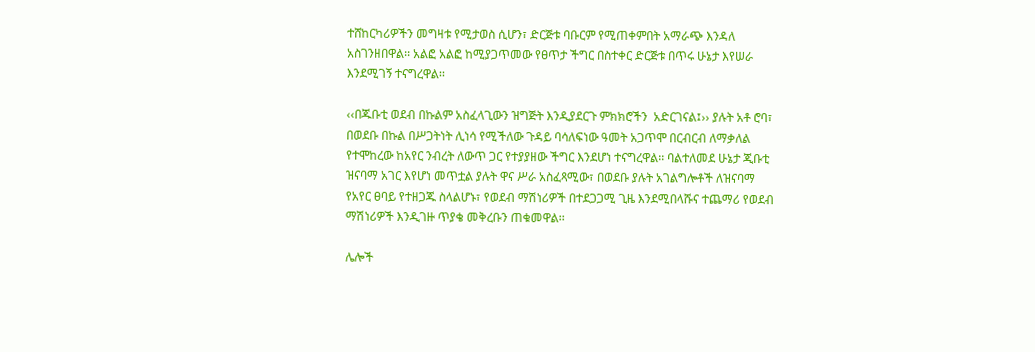ተሸከርካሪዎችን መግዛቱ የሚታወስ ሲሆን፣ ድርጅቱ ባቡርም የሚጠቀምበት አማራጭ እንዳለ አስገንዘበዋል፡፡ አልፎ አልፎ ከሚያጋጥመው የፀጥታ ችግር በስተቀር ድርጅቱ በጥሩ ሁኔታ እየሠራ እንደሚገኝ ተናግረዋል፡፡

‹‹በጁቡቲ ወደብ በኩልም አስፈላጊውን ዝግጅት እንዲያደርጉ ምክክሮችን  አድርገናል፤›› ያሉት አቶ ሮባ፣ በወደቡ በኩል በሥጋትነት ሊነሳ የሚችለው ጉዳይ ባሳለፍነው ዓመት አጋጥሞ በርብርብ ለማቃለል የተሞከረው ከአየር ንብረት ለውጥ ጋር የተያያዘው ችግር እንደሆነ ተናግረዋል፡፡ ባልተለመደ ሁኔታ ጂቡቲ ዝናባማ አገር እየሆነ መጥቷል ያሉት ዋና ሥራ አስፈጻሚው፣ በወደቡ ያሉት አገልግሎቶች ለዝናባማ የአየር ፀባይ የተዘጋጁ ስላልሆኑ፣ የወደብ ማሽነሪዎች በተደጋጋሚ ጊዜ እንደሚበላሹና ተጨማሪ የወደብ ማሽነሪዎች እንዲገዙ ጥያቄ መቅረቡን ጠቁመዋል፡፡

ሌሎች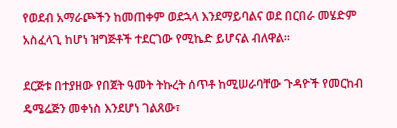የወደብ አማራጮችን ከመጠቀም ወደኋላ እንደማይባልና ወደ በርበራ መሄድም አስፈላጊ ከሆነ ዝግጅቶች ተደርገው የሚኬድ ይሆናል ብለዋል፡፡

ደርጅቱ በተያዘው የበጀት ዓመት ትኩረት ሰጥቶ ከሚሠራባቸው ጉዳዮች የመርከብ ዴሜሬጅን መቀነስ እንደሆነ ገልጸው፣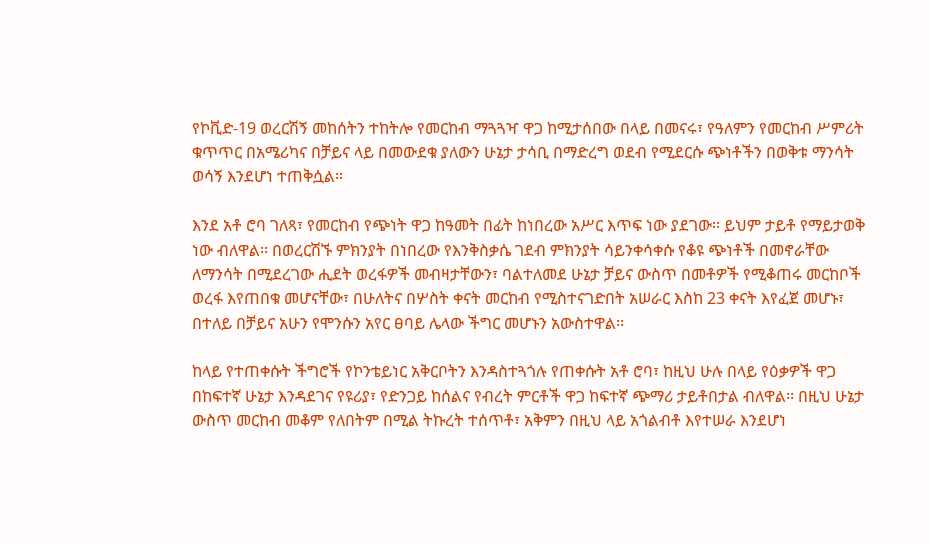የኮቪድ-19 ወረርሽኝ መከሰትን ተከትሎ የመርከብ ማጓጓዣ ዋጋ ከሚታሰበው በላይ በመናሩ፣ የዓለምን የመርከብ ሥምሪት ቁጥጥር በአሜሪካና በቻይና ላይ በመውደቁ ያለውን ሁኔታ ታሳቢ በማድረግ ወደብ የሚደርሱ ጭነቶችን በወቅቱ ማንሳት ወሳኝ እንደሆነ ተጠቅሷል፡፡

እንደ አቶ ሮባ ገለጻ፣ የመርከብ የጭነት ዋጋ ከዓመት በፊት ከነበረው አሥር እጥፍ ነው ያደገው፡፡ ይህም ታይቶ የማይታወቅ ነው ብለዋል፡፡ በወረርሽኙ ምክንያት በነበረው የእንቅስቃሴ ገደብ ምክንያት ሳይንቀሳቀሱ የቆዩ ጭነቶች በመኖራቸው ለማንሳት በሚደረገው ሒደት ወረፋዎች መብዛታቸውን፣ ባልተለመደ ሁኔታ ቻይና ውስጥ በመቶዎች የሚቆጠሩ መርከቦች ወረፋ እየጠበቁ መሆናቸው፣ በሁለትና በሦስት ቀናት መርከብ የሚስተናገድበት አሠራር እስከ 23 ቀናት እየፈጀ መሆኑ፣ በተለይ በቻይና አሁን የሞንሱን አየር ፀባይ ሌላው ችግር መሆኑን አውስተዋል፡፡

ከላይ የተጠቀሱት ችግሮች የኮንቴይነር አቅርቦትን እንዳስተጓጎሉ የጠቀሱት አቶ ሮባ፣ ከዚህ ሁሉ በላይ የዕቃዎች ዋጋ በከፍተኛ ሁኔታ እንዳደገና የዩሪያ፣ የድንጋይ ከሰልና የብረት ምርቶች ዋጋ ከፍተኛ ጭማሪ ታይቶበታል ብለዋል፡፡ በዚህ ሁኔታ ውስጥ መርከብ መቆም የለበትም በሚል ትኩረት ተሰጥቶ፣ አቅምን በዚህ ላይ አጎልብቶ እየተሠራ እንደሆነ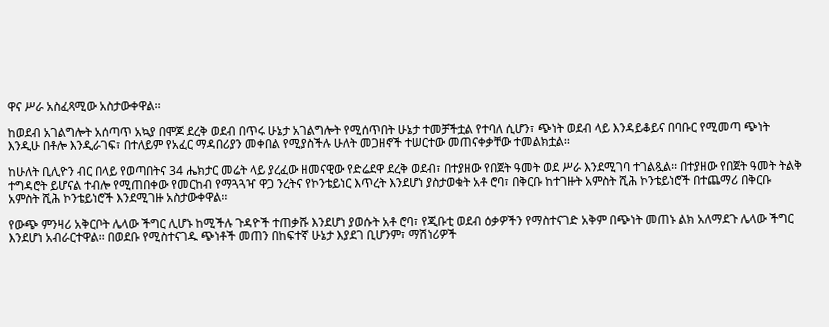ዋና ሥራ አስፈጻሚው አስታውቀዋል፡፡

ከወደብ አገልግሎት አሰጣጥ አኳያ በሞጆ ደረቅ ወደብ በጥሩ ሁኔታ አገልግሎት የሚሰጥበት ሁኔታ ተመቻችቷል የተባለ ሲሆን፣ ጭነት ወደብ ላይ እንዳይቆይና በባቡር የሚመጣ ጭነት እንዲሁ በቶሎ እንዲራገፍ፣ በተለይም የአፈር ማዳበሪያን መቀበል የሚያስችሉ ሁለት መጋዘኖች ተሠርተው መጠናቀቃቸው ተመልክቷል፡፡

ከሁለት ቢሊዮን ብር በላይ የወጣበትና 34 ሔክታር መሬት ላይ ያረፈው ዘመናዊው የድሬደዋ ደረቅ ወደብ፣ በተያዘው የበጀት ዓመት ወደ ሥራ እንደሚገባ ተገልጿል፡፡ በተያዘው የበጀት ዓመት ትልቅ ተግዳሮት ይሆናል ተብሎ የሚጠበቀው የመርከብ የማጓጓዣ ዋጋ ንረትና የኮንቴይነር እጥረት እንደሆነ ያስታወቁት አቶ ሮባ፣ በቅርቡ ከተገዙት አምስት ሺሕ ኮንቴይነሮች በተጨማሪ በቅርቡ አምስት ሺሕ ኮንቴይነሮች እንደሚገዙ አስታውቀዋል፡፡

የውጭ ምንዛሪ አቅርቦት ሌላው ችግር ሊሆኑ ከሚችሉ ጉዳዮች ተጠቃሹ እንደሆነ ያወሱት አቶ ሮባ፣ የጂቡቲ ወደብ ዕቃዎችን የማስተናገድ አቅም በጭነት መጠኑ ልክ አለማደጉ ሌላው ችግር እንደሆነ አብራርተዋል፡፡ በወደቡ የሚስተናገዱ ጭነቶች መጠን በከፍተኛ ሁኔታ እያደገ ቢሆንም፣ ማሽነሪዎች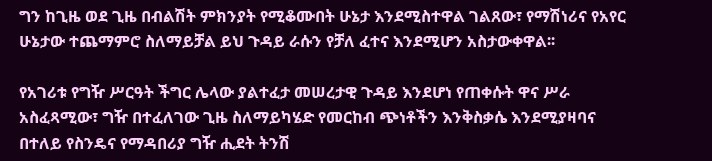ግን ከጊዜ ወደ ጊዜ በብልሽት ምክንያት የሚቆሙበት ሁኔታ እንደሚስተዋል ገልጸው፣ የማሽነሪና የአየር ሁኔታው ተጨማምሮ ስለማይቻል ይህ ጉዳይ ራሱን የቻለ ፈተና እንደሚሆን አስታውቀዋል፡፡

የአገሪቱ የግዥ ሥርዓት ችግር ሌላው ያልተፈታ መሠረታዊ ጉዳይ እንደሆነ የጠቀሱት ዋና ሥራ አስፈጻሚው፣ ግዥ በተፈለገው ጊዜ ስለማይካሄድ የመርከብ ጭነቶችን እንቅስቃሴ እንደሚያዛባና በተለይ የስንዴና የማዳበሪያ ግዥ ሒደት ትንሽ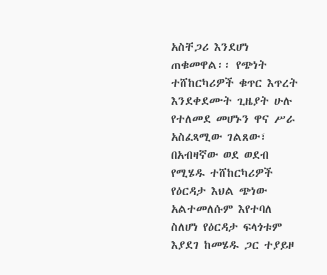አስቸጋሪ እንደሆነ ጠቁመዋል፡፡ የጭነት ተሸከርካሪዎች ቁጥር እጥረት እንደቀደሙት ጊዜያት ሁሉ የተለመደ መሆኑን ዋና ሥራ አስፈጻሚው ገልጸው፣ በአብዛኛው ወደ ወደብ የሚሄዱ ተሸከርካሪዎች የዕርዳታ እህል ጭነው አልተመለሱም እየተባለ ስለሆነ የዕርዳታ ፍላጎቱም እያደገ ከመሄዱ ጋር ተያይዞ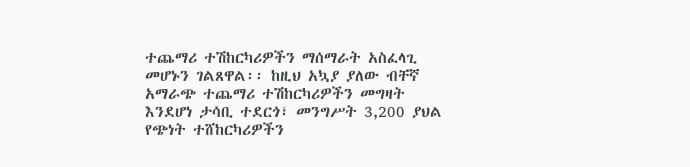ተጨማሪ ተሽከርካሪዎችን ማሰማራት አስፈላጊ መሆኑን ገልጸዋል፡፡ ከዚህ አኳያ ያለው ብቸኛ አማራጭ ተጨማሪ ተሽከርካሪዎችን መግዛት እንደሆነ ታሳቢ ተደርጎ፣ መንግሥት 3,200 ያህል የጭነት ተሸከርካሪዎችን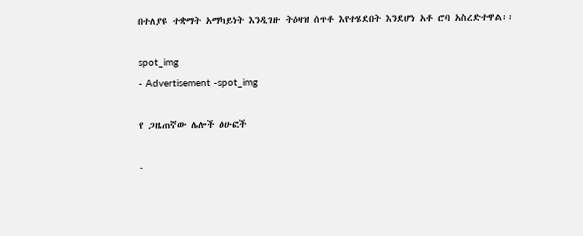በተለያዩ ተቋማት አማካይነት እንዲገዙ ትዕዛዝ ሰጥቶ እየተሄደበት እንደሆነ አቶ ሮባ አስረድተዋል፡፡

spot_img
- Advertisement -spot_img

የ ጋዜጠኛው ሌሎች ፅሁፎች

-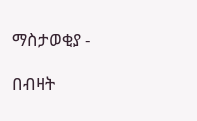ማስታወቂያ -

በብዛት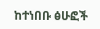ከተነበቡ ፅሁፎች